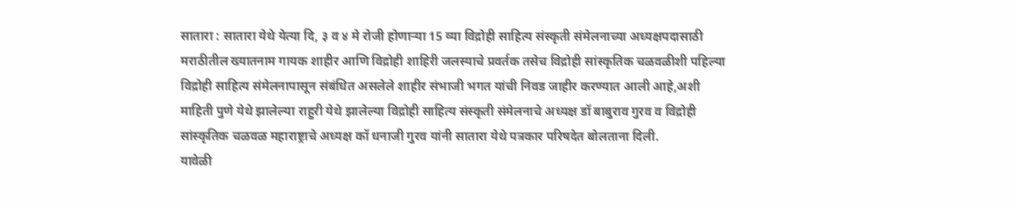सातारा : सातारा येथे येत्या दि, ३ व ४ मे रोजी होणाऱ्या 15 व्या विद्रोही साहित्य संस्कृती संमेलनाच्या अध्यक्षपदासाठी मराठीतील ख्यातनाम गायक शाहीर आणि विद्रोही शाहिरी जलस्याचे प्रवर्तक तसेच विद्रोही सांस्कृतिक चळवळीशी पहिल्या विद्रोही साहित्य संमेलनापासून संबंधित असलेले शाहीर संभाजी भगत यांची निवड जाहीर करण्यात आली आहे,अशी माहिती पुणे येथे झालेल्या राहुरी येथे झालेल्या विद्रोही साहित्य संस्कृती संमेलनाचे अध्यक्ष डॉ बाबुराव गुरव व विद्रोही सांस्कृतिक चळवळ महाराष्ट्राचे अध्यक्ष कॉ धनाजी गुरव यांनी सातारा येथे पत्रकार परिषदेत बोलताना दिली.
यावेळी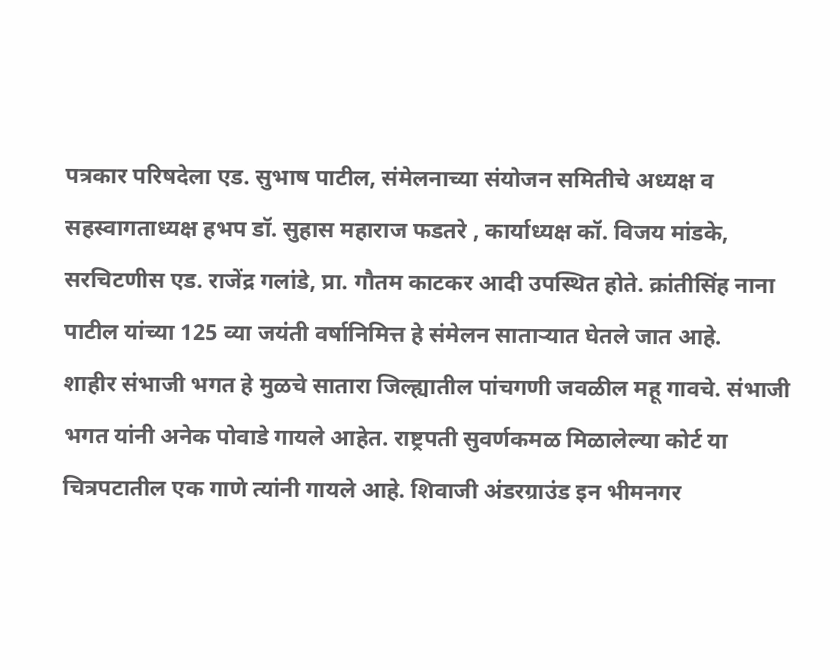पत्रकार परिषदेला एड. सुभाष पाटील, संमेलनाच्या संयोजन समितीचे अध्यक्ष व सहस्वागताध्यक्ष हभप डॉ. सुहास महाराज फडतरे , कार्याध्यक्ष कॉ. विजय मांडके, सरचिटणीस एड. राजेंद्र गलांडे, प्रा. गौतम काटकर आदी उपस्थित होते. क्रांतीसिंह नाना पाटील यांच्या 125 व्या जयंती वर्षानिमित्त हे संमेलन साताऱ्यात घेतले जात आहे.
शाहीर संभाजी भगत हे मुळचे सातारा जिल्ह्यातील पांचगणी जवळील महू गावचे. संभाजी भगत यांनी अनेक पोवाडे गायले आहेत. राष्ट्रपती सुवर्णकमळ मिळालेल्या कोर्ट या चित्रपटातील एक गाणे त्यांनी गायले आहे. शिवाजी अंडरग्राउंड इन भीमनगर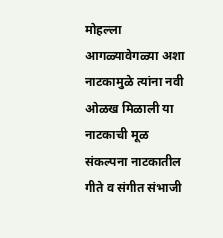मोहल्ला आगळ्यावेगळ्या अशा नाटकामुळे त्यांना नवी ओळख मिळाली या नाटकाची मूळ संकल्पना नाटकातील गीते व संगीत संभाजी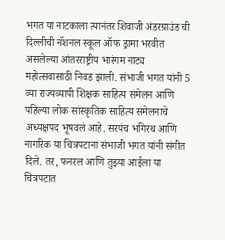भगत या नाटकाला त्यानंतर शिवाजी अंडरग्राउंड ची दिल्लीची नॅशनल स्कूल ऑफ ड्रामा भरवीत असलेल्या आंतरराष्ट्रीय भारंगम नाट्य महोत्सवासाठी निवड झाली. संभाजी भगत यांनी 5 व्या राज्यव्यापी शिक्षक साहित्य संमेलन आणि पहिल्या लोक सांस्कृतिक साहित्य संमेलनाचे अध्यक्षपद भूषवलं आहे. सरपंच भगिरथ आणि नागरिक या चित्रपटाना संभाजी भगत यांनी संगीत दिले. तर, फनरल आणि तुझ्या आईला या चित्रपटात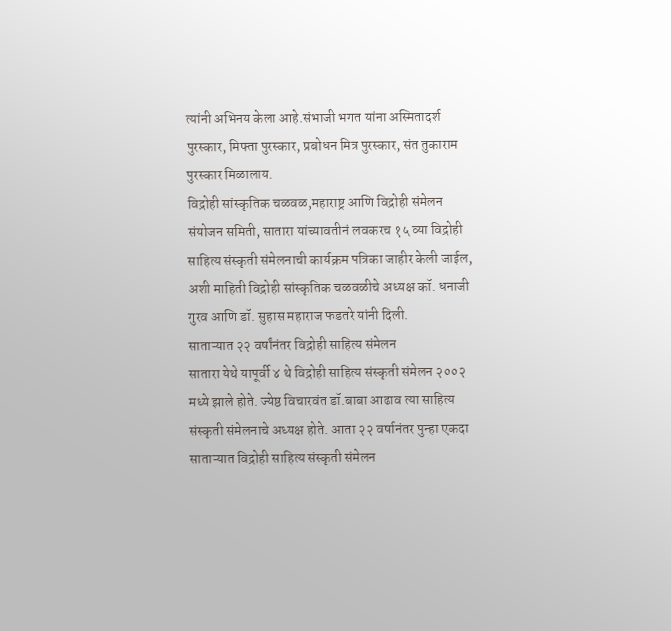त्यांनी अभिनय केला आहे.संभाजी भगत यांना अस्मितादर्श पुरस्कार, मिफ्ता पुरस्कार, प्रबोधन मित्र पुरस्कार, संत तुकाराम पुरस्कार मिळालाय.
विद्रोही सांस्कृतिक चळवळ,महाराष्ट्र आणि विद्रोही संमेलन संयोजन समिती, सातारा यांच्यावतीनं लवकरच १५ व्या विद्रोही साहित्य संस्कृती संमेलनाची कार्यक्रम पत्रिका जाहीर केली जाईल, अशी माहिती विद्रोही सांस्कृतिक चळवळीचे अध्यक्ष कॉ. धनाजी गुरव आणि डॉ. सुहास महाराज फडतरे यांनी दिली.
साताऱ्यात २२ वर्षांनंतर विद्रोही साहित्य संमेलन
सातारा येथे यापूर्वी ४ थे विद्रोही साहित्य संस्कृती संमेलन २००२ मध्ये झाले होते. ज्येष्ठ विचारवंत डॉ.बाबा आढाव त्या साहित्य संस्कृती संमेलनाचे अध्यक्ष होते. आता २२ वर्षानंतर पुन्हा एकदा साताऱ्यात विद्रोही साहित्य संस्कृती संमेलन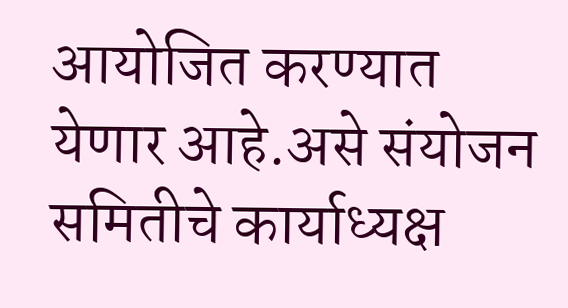आयोजित करण्यात येणार आहे.असे संयोजन समितीचे कार्याध्यक्ष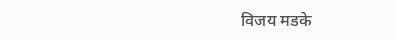विजय मडके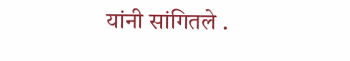यांनी सांगितले .